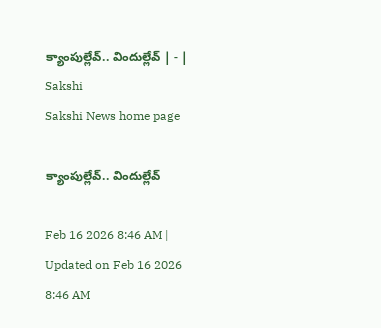క్యాంపుల్లేవ్‌.. విందుల్లేవ్‌ | - | Sakshi
Sakshi News home page

క్యాంపుల్లేవ్‌.. విందుల్లేవ్‌

Feb 16 2026 8:46 AM | Updated on Feb 16 2026 8:46 AM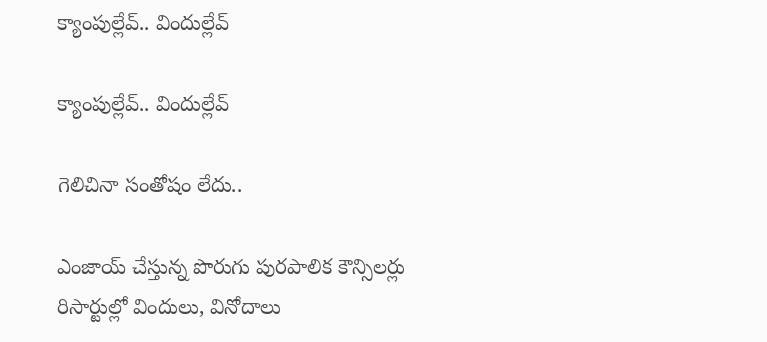క్యాంపుల్లేవ్‌.. విందుల్లేవ్‌

క్యాంపుల్లేవ్‌.. విందుల్లేవ్‌

గెలిచినా సంతోషం లేదు..

ఎంజాయ్‌ చేస్తున్న పొరుగు పురపాలిక కౌన్సిలర్లు రిసార్టుల్లో విందులు, వినోదాలు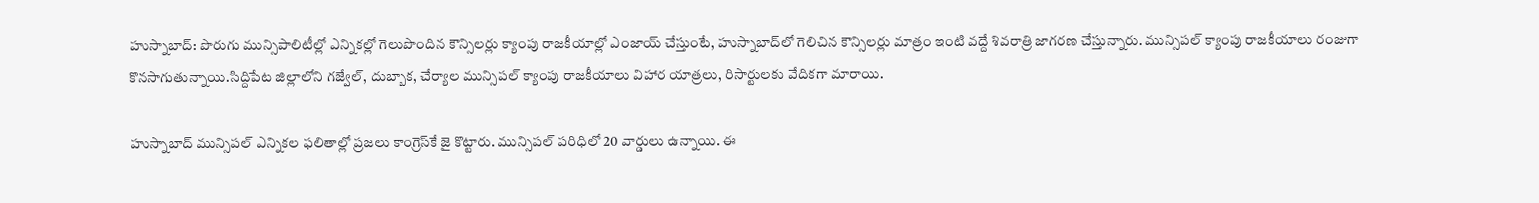హుస్నాబాద్‌: పొరుగు మున్సిపాలిటీల్లో ఎన్నికల్లో గెలుపొందిన కౌన్సిలర్లు క్యాంపు రాజకీయాల్లో ఎంజాయ్‌ చేస్తుంటే, హుస్నాబాద్‌లో గెలిచిన కౌన్సిలర్లు మాత్రం ఇంటి వద్దే శివరాత్రి జాగరణ చేస్తున్నారు. మున్సిపల్‌ క్యాంపు రాజకీయాలు రంజుగా కొనసాగుతున్నాయి.సిద్దిపేట జిల్లాలోని గజ్వేల్‌, దుబ్బాక, చేర్యాల మున్సిపల్‌ క్యాంపు రాజకీయాలు విహార యాత్రలు, రిసార్టులకు వేదికగా మారాయి.

హుస్నాబాద్‌ మున్సిపల్‌ ఎన్నికల ఫలితాల్లో ప్రజలు కాంగ్రెస్‌కే జై కొట్టారు. మున్సిపల్‌ పరిధిలో 20 వార్డులు ఉన్నాయి. ఈ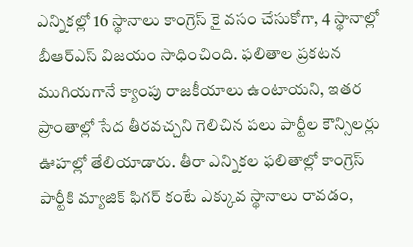ఎన్నికల్లో 16 స్థానాలు కాంగ్రెస్‌ కై వసం చేసుకోగా, 4 స్థానాల్లో బీఆర్‌ఎస్‌ విజయం సాధించింది. ఫలితాల ప్రకటన ముగియగానే క్యాంపు రాజకీయాలు ఉంటాయని, ఇతర ప్రాంతాల్లో సేద తీరవచ్చని గెలిచిన పలు పార్టీల కౌన్సిలర్లు ఊహల్లో తేలియాడారు. తీరా ఎన్నికల ఫలితాల్లో కాంగ్రెస్‌ పార్టీకి మ్యాజిక్‌ ఫిగర్‌ కంటే ఎక్కువ స్థానాలు రావడం,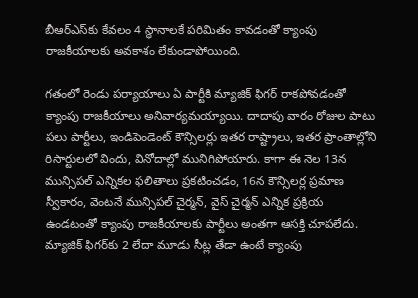బీఆర్‌ఎస్‌కు కేవలం 4 స్థానాలకే పరిమితం కావడంతో క్యాంపు రాజకీయాలకు అవకాశం లేకుండాపోయింది.

గతంలో రెండు పర్యాయాలు ఏ పార్టీకి మ్యాజిక్‌ ఫిగర్‌ రాకపోవడంతో క్యాంపు రాజకీయాలు అనివార్యమయ్యాయి. దాదాపు వారం రోజుల పాటు పలు పార్టీలు, ఇండిపెండెంట్‌ కౌన్సిలర్లు ఇతర రాష్ట్రాలు, ఇతర ప్రాంతాల్లోని రిసార్టులలో విందు, వినోదాల్లో మునిగిపోయారు. కాగా ఈ నెల 13న మున్సిపల్‌ ఎన్నికల ఫలితాలు ప్రకటించడం, 16న కౌన్సిలర్ల ప్రమాణ స్వీకారం, వెంటనే మున్సిపల్‌ చైర్మన్‌, వైస్‌ చైర్మన్‌ ఎన్నిక ప్రక్రియ ఉండటంతో క్యాంపు రాజకీయాలకు పార్టీలు అంతగా ఆసక్తి చూపలేదు. మ్యాజిక్‌ ఫిగర్‌కు 2 లేదా మూడు సీట్ల తేడా ఉంటే క్యాంపు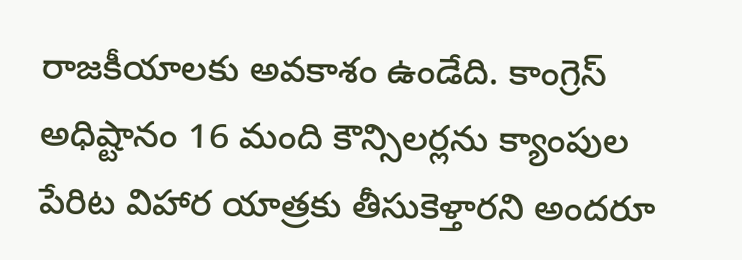రాజకీయాలకు అవకాశం ఉండేది. కాంగ్రెస్‌ అధిష్టానం 16 మంది కౌన్సిలర్లను క్యాంపుల పేరిట విహార యాత్రకు తీసుకెళ్తారని అందరూ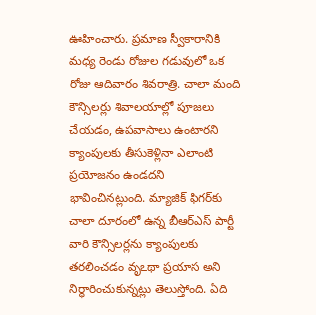ఊహించారు. ప్రమాణ స్వీకారానికి మధ్య రెండు రోజుల గడువులో ఒక రోజు ఆదివారం శివరాత్రి. చాలా మంది కౌన్సిలర్లు శివాలయాల్లో పూజలు చేయడం, ఉపవాసాలు ఉంటారని క్యాంపులకు తీసుకెళ్లినా ఎలాంటి ప్రయోజనం ఉండదని భావించినట్లుంది. మ్యాజిక్‌ ఫిగర్‌కు చాలా దూరంలో ఉన్న బీఆర్‌ఎస్‌ పార్టీ వారి కౌన్సిలర్లను క్యాంపులకు తరలించడం వృఽథా ప్రయాస అని నిర్ధారించుకున్నట్లు తెలుస్తోంది. ఏది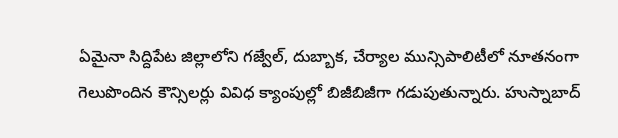ఏమైనా సిద్దిపేట జిల్లాలోని గజ్వేల్‌, దుబ్బాక, చేర్యాల మున్సిపాలిటీలో నూతనంగా గెలుపొందిన కౌన్సిలర్లు వివిధ క్యాంపుల్లో బిజీబిజీగా గడుపుతున్నారు. హుస్నాబాద్‌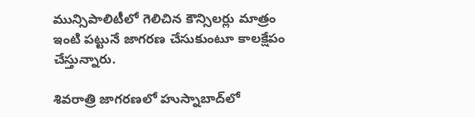మున్సిపాలిటీలో గెలిచిన కౌన్సిలర్లు మాత్రం ఇంటి పట్టునే జాగరణ చేసుకుంటూ కాలక్షేపం చేస్తున్నారు.

శివరాత్రి జాగరణలో హుస్నాబాద్‌లో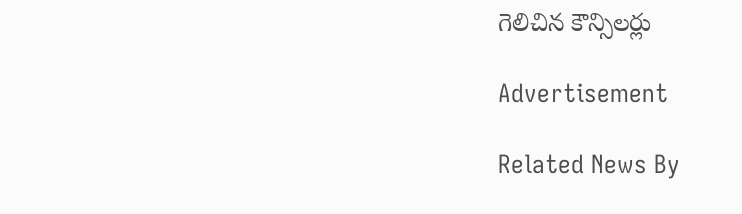గెలిచిన కౌన్సిలర్లు

Advertisement

Related News By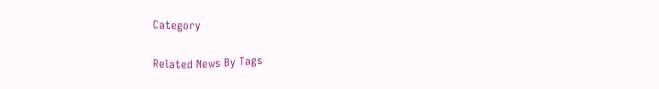Category

Related News By Tags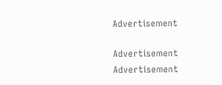Advertisement

Advertisement
Advertisement